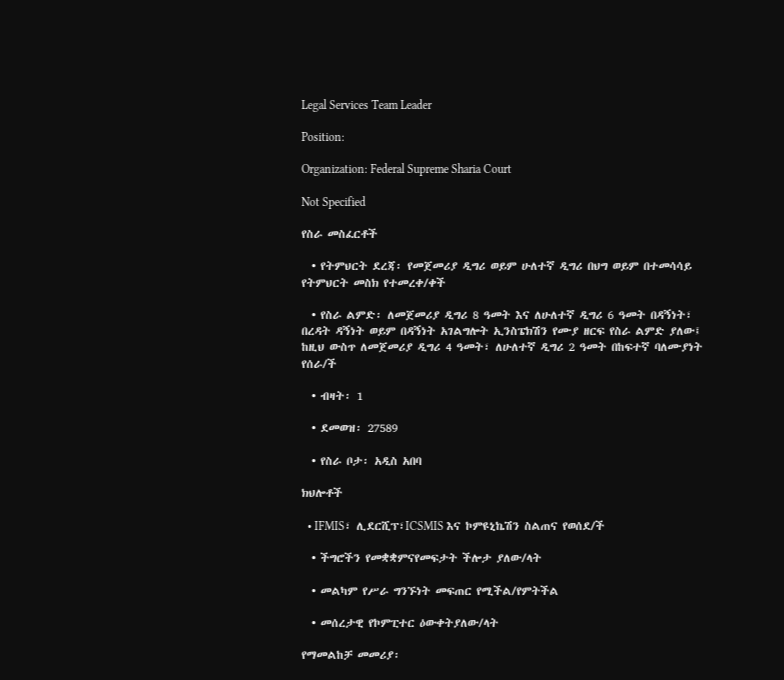Legal Services Team Leader

Position:

Organization: Federal Supreme Sharia Court

Not Specified

የስራ መስፈርቶች

  • የትምህርት ደረጃ፡ የመጀመሪያ ዲግሪ ወይም ሁለተኛ ዲግሪ በህግ ወይም በተመሳሳይ የትምህርት መስክ የተመረቀ/ቀች

  • የስራ ልምድ፡ ለመጀመሪያ ዲግሪ 8 ዓመት እና ለሁለተኛ ዲግሪ 6 ዓመት በዳኝነት፣ በረዳት ዳኝነት ወይም በዳኝነት አገልግሎት ኢንስፔክሽን የሙያ ዘርፍ የስራ ልምድ ያለው፤ ከዚህ ውስጥ ለመጀመሪያ ዲግሪ 4 ዓመት፣ ለሁለተኛ ዲግሪ 2 ዓመት በከፍተኛ ባለሙያነት የሰራ/ች

  • ብዛት፡ 1

  • ደመወዝ፡ 27589

  • የስራ ቦታ፡ አዲስ አበባ

ክህሎቶች

  • IFMIS፣ ሊደርሺፕ፣ICSMIS እና ኮምዩኒኬሽን ስልጠና የወሰደ/ች

  • ችግሮችን የመቋቋምናየመፍታት ችሎታ ያለው/ላት

  • መልካም የሥራ ግንኙነት መፍጠር የሚችል/የምትችል

  • መሰረታዊ የኮምፒተር ዕውቀትያለው/ላት

የማመልከቻ መመሪያ፡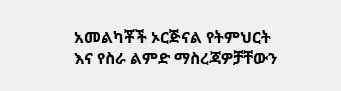አመልካቾች ኦርጅናል የትምህርት እና የስራ ልምድ ማስረጃዎቻቸውን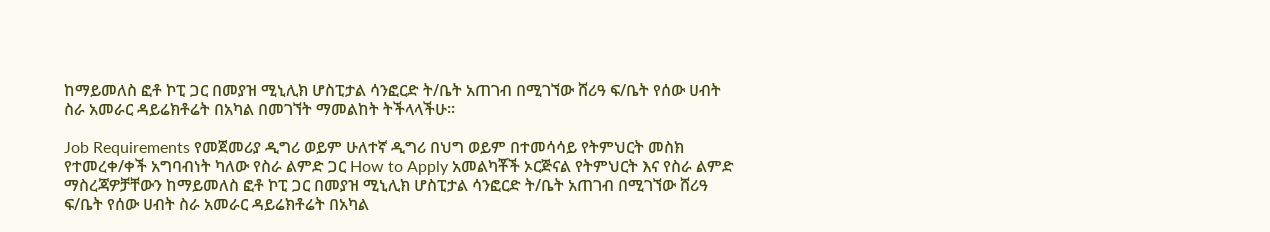ከማይመለስ ፎቶ ኮፒ ጋር በመያዝ ሚኒሊክ ሆስፒታል ሳንፎርድ ት/ቤት አጠገብ በሚገኘው ሸሪዓ ፍ/ቤት የሰው ሀብት ስራ አመራር ዳይሬክቶሬት በአካል በመገኘት ማመልከት ትችላላችሁ፡፡

Job Requirements የመጀመሪያ ዲግሪ ወይም ሁለተኛ ዲግሪ በህግ ወይም በተመሳሳይ የትምህርት መስክ የተመረቀ/ቀች አግባብነት ካለው የስራ ልምድ ጋር How to Apply አመልካቾች ኦርጅናል የትምህርት እና የስራ ልምድ ማስረጃዎቻቸውን ከማይመለስ ፎቶ ኮፒ ጋር በመያዝ ሚኒሊክ ሆስፒታል ሳንፎርድ ት/ቤት አጠገብ በሚገኘው ሸሪዓ ፍ/ቤት የሰው ሀብት ስራ አመራር ዳይሬክቶሬት በአካል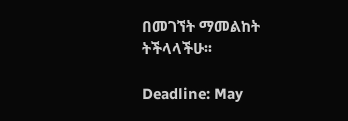በመገኘት ማመልከት ትችላላችሁ፡፡

Deadline: May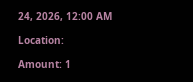24, 2026, 12:00 AM

Location:

Amount: 1